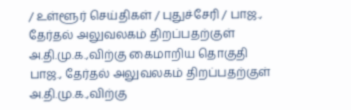/ உள்ளூர் செய்திகள் / புதுச்சேரி / பாஜ., தேர்தல் அலுவலகம் திறப்பதற்குள் அ.தி.மு.க.,விற்கு கைமாறிய தொகுதி
பாஜ., தேர்தல் அலுவலகம் திறப்பதற்குள் அ.தி.மு.க.,விற்கு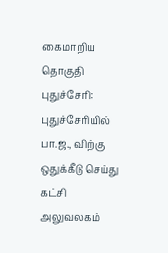கைமாறிய தொகுதி
புதுச்சேரி: புதுச்சேரியில் பா.ஜ., விற்கு ஒதுக்கீடு செய்து கட்சி அலுவலகம்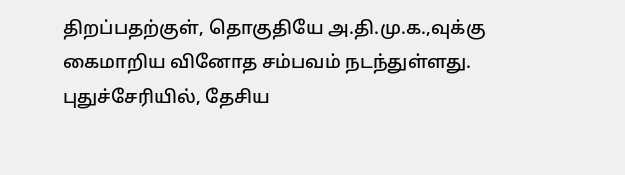திறப்பதற்குள், தொகுதியே அ.தி.மு.க.,வுக்கு கைமாறிய வினோத சம்பவம் நடந்துள்ளது. புதுச்சேரியில், தேசிய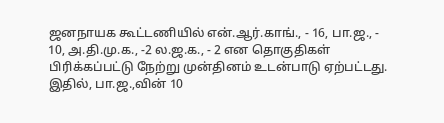ஜனநாயக கூட்டணியில் என்.ஆர்.காங்., - 16, பா.ஜ., - 10, அ.தி.மு.க., -2 ல.ஜ.க., - 2 என தொகுதிகள் பிரிக்கப்பட்டு நேற்று முன்தினம் உடன்பாடு ஏற்பட்டது. இதில், பா.ஜ.,வின் 10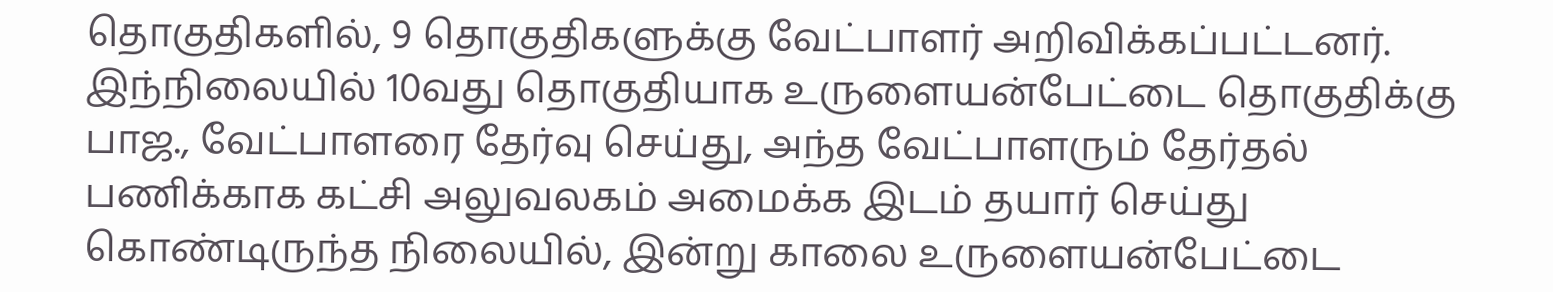தொகுதிகளில், 9 தொகுதிகளுக்கு வேட்பாளர் அறிவிக்கப்பட்டனர். இந்நிலையில் 10வது தொகுதியாக உருளையன்பேட்டை தொகுதிக்கு பாஜ., வேட்பாளரை தேர்வு செய்து, அந்த வேட்பாளரும் தேர்தல் பணிக்காக கட்சி அலுவலகம் அமைக்க இடம் தயார் செய்து கொண்டிருந்த நிலையில், இன்று காலை உருளையன்பேட்டை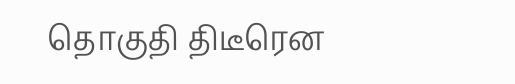தொகுதி திடீரென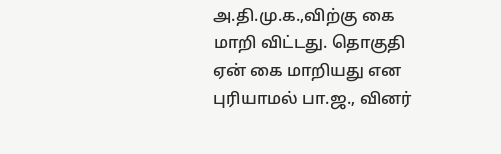அ.தி.மு.க.,விற்கு கை மாறி விட்டது. தொகுதி ஏன் கை மாறியது என புரியாமல் பா.ஜ., வினர்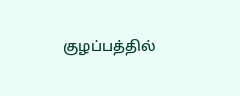குழப்பத்தில்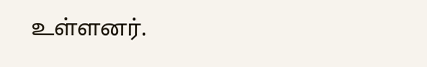உள்ளனர்.